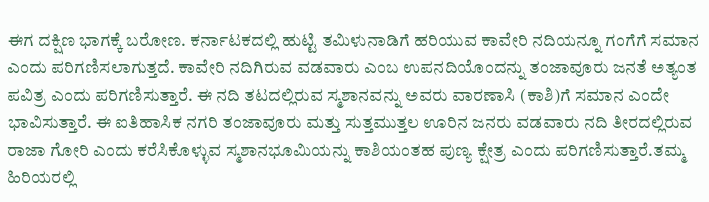ಈಗ ದಕ್ಷಿಣ ಭಾಗಕ್ಕೆ ಬರೋಣ. ಕರ್ನಾಟಕದಲ್ಲಿ ಹುಟ್ಟಿ ತಮಿಳುನಾಡಿಗೆ ಹರಿಯುವ ಕಾವೇರಿ ನದಿಯನ್ನೂ ಗಂಗೆಗೆ ಸಮಾನ ಎಂದು ಪರಿಗಣಿಸಲಾಗುತ್ತದೆ. ಕಾವೇರಿ ನದಿಗಿರುವ ವಡವಾರು ಎಂಬ ಉಪನದಿಯೊಂದನ್ನು ತಂಜಾವೂರು ಜನತೆ ಅತ್ಯಂತ ಪವಿತ್ರ ಎಂದು ಪರಿಗಣಿಸುತ್ತಾರೆ. ಈ ನದಿ ತಟದಲ್ಲಿರುವ ಸ್ಮಶಾನವನ್ನು ಅವರು ವಾರಣಾಸಿ (ಕಾಶಿ)ಗೆ ಸಮಾನ ಎಂದೇ ಭಾವಿಸುತ್ತಾರೆ. ಈ ಐತಿಹಾಸಿಕ ನಗರಿ ತಂಜಾವೂರು ಮತ್ತು ಸುತ್ತಮುತ್ತಲ ಊರಿನ ಜನರು ವಡವಾರು ನದಿ ತೀರದಲ್ಲಿರುವ ರಾಜಾ ಗೋರಿ ಎಂದು ಕರೆಸಿಕೊಳ್ಳುವ ಸ್ಮಶಾನಭೂಮಿಯನ್ನು ಕಾಶಿಯಂತಹ ಪುಣ್ಯ ಕ್ಷೇತ್ರ ಎಂದು ಪರಿಗಣಿಸುತ್ತಾರೆ.ತಮ್ಮ ಹಿರಿಯರಲ್ಲಿ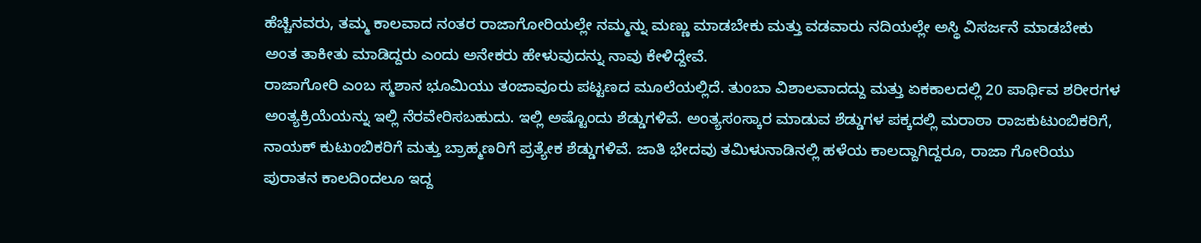ಹೆಚ್ಚಿನವರು, ತಮ್ಮ ಕಾಲವಾದ ನಂತರ ರಾಜಾಗೋರಿಯಲ್ಲೇ ನಮ್ಮನ್ನು ಮಣ್ಣು ಮಾಡಬೇಕು ಮತ್ತು ವಡವಾರು ನದಿಯಲ್ಲೇ ಅಸ್ಥಿ ವಿಸರ್ಜನೆ ಮಾಡಬೇಕು ಅಂತ ತಾಕೀತು ಮಾಡಿದ್ದರು ಎಂದು ಅನೇಕರು ಹೇಳುವುದನ್ನು ನಾವು ಕೇಳಿದ್ದೇವೆ.
ರಾಜಾಗೋರಿ ಎಂಬ ಸ್ಮಶಾನ ಭೂಮಿಯು ತಂಜಾವೂರು ಪಟ್ಟಣದ ಮೂಲೆಯಲ್ಲಿದೆ. ತುಂಬಾ ವಿಶಾಲವಾದದ್ದು ಮತ್ತು ಏಕಕಾಲದಲ್ಲಿ 20 ಪಾರ್ಥಿವ ಶರೀರಗಳ ಅಂತ್ಯಕ್ರಿಯೆಯನ್ನು ಇಲ್ಲಿ ನೆರವೇರಿಸಬಹುದು. ಇಲ್ಲಿ ಅಷ್ಟೊಂದು ಶೆಡ್ಡುಗಳಿವೆ. ಅಂತ್ಯಸಂಸ್ಕಾರ ಮಾಡುವ ಶೆಡ್ಡುಗಳ ಪಕ್ಕದಲ್ಲಿ ಮರಾಠಾ ರಾಜಕುಟುಂಬಿಕರಿಗೆ, ನಾಯಕ್ ಕುಟುಂಬಿಕರಿಗೆ ಮತ್ತು ಬ್ರಾಹ್ಮಣರಿಗೆ ಪ್ರತ್ಯೇಕ ಶೆಡ್ಡುಗಳಿವೆ. ಜಾತಿ ಭೇದವು ತಮಿಳುನಾಡಿನಲ್ಲಿ ಹಳೆಯ ಕಾಲದ್ದಾಗಿದ್ದರೂ, ರಾಜಾ ಗೋರಿಯು ಪುರಾತನ ಕಾಲದಿಂದಲೂ ಇದ್ದ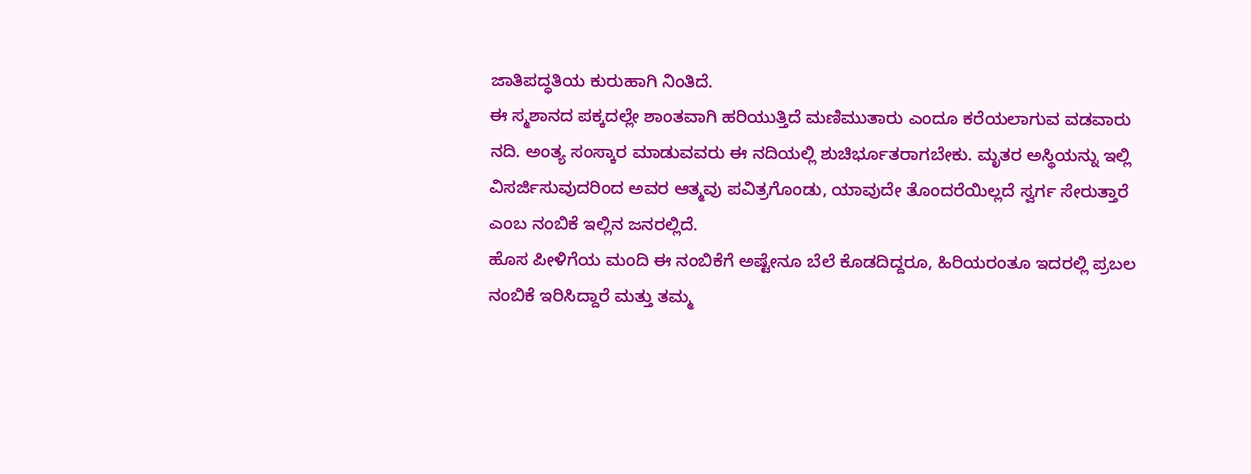ಜಾತಿಪದ್ಧತಿಯ ಕುರುಹಾಗಿ ನಿಂತಿದೆ.
ಈ ಸ್ಮಶಾನದ ಪಕ್ಕದಲ್ಲೇ ಶಾಂತವಾಗಿ ಹರಿಯುತ್ತಿದೆ ಮಣಿಮುತಾರು ಎಂದೂ ಕರೆಯಲಾಗುವ ವಡವಾರು ನದಿ. ಅಂತ್ಯ ಸಂಸ್ಕಾರ ಮಾಡುವವರು ಈ ನದಿಯಲ್ಲಿ ಶುಚಿರ್ಭೂತರಾಗಬೇಕು. ಮೃತರ ಅಸ್ಥಿಯನ್ನು ಇಲ್ಲಿ ವಿಸರ್ಜಿಸುವುದರಿಂದ ಅವರ ಆತ್ಮವು ಪವಿತ್ರಗೊಂಡು, ಯಾವುದೇ ತೊಂದರೆಯಿಲ್ಲದೆ ಸ್ವರ್ಗ ಸೇರುತ್ತಾರೆ ಎಂಬ ನಂಬಿಕೆ ಇಲ್ಲಿನ ಜನರಲ್ಲಿದೆ.
ಹೊಸ ಪೀಳಿಗೆಯ ಮಂದಿ ಈ ನಂಬಿಕೆಗೆ ಅಷ್ಟೇನೂ ಬೆಲೆ ಕೊಡದಿದ್ದರೂ, ಹಿರಿಯರಂತೂ ಇದರಲ್ಲಿ ಪ್ರಬಲ ನಂಬಿಕೆ ಇರಿಸಿದ್ದಾರೆ ಮತ್ತು ತಮ್ಮ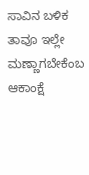ಸಾವಿನ ಬಳಿಕ ತಾವೂ ಇಲ್ಲೇ ಮಣ್ಣಾಗಬೇಕೆಂಬ ಆಕಾಂಕ್ಷೆ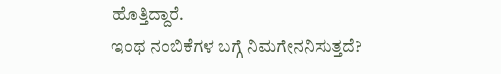ಹೊತ್ತಿದ್ದಾರೆ.
ಇಂಥ ನಂಬಿಕೆಗಳ ಬಗ್ಗೆ ನಿಮಗೇನನಿಸುತ್ತದೆ?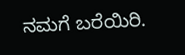ನಮಗೆ ಬರೆಯಿರಿ.